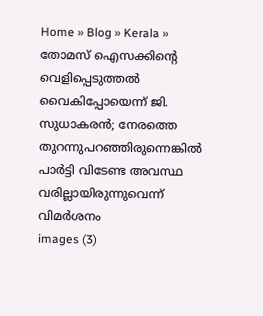Home » Blog » Kerala » തോമസ് ഐസക്കിന്റെ വെളിപ്പെടുത്തൽ വൈകിപ്പോയെന്ന് ജി. സുധാകരൻ; നേരത്തെ തുറന്നുപറഞ്ഞിരുന്നെങ്കിൽ പാർട്ടി വിടേണ്ട അവസ്ഥ വരില്ലായിരുന്നുവെന്ന് വിമർശനം
images (3)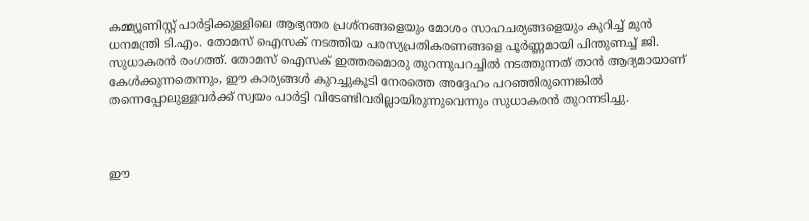കമ്മ്യൂണിസ്റ്റ് പാർട്ടിക്കുള്ളിലെ ആഭ്യന്തര പ്രശ്‌നങ്ങളെയും മോശം സാഹചര്യങ്ങളെയും കുറിച്ച് മുൻ ധനമന്ത്രി ടി.എം. തോമസ് ഐസക് നടത്തിയ പരസ്യപ്രതികരണങ്ങളെ പൂർണ്ണമായി പിന്തുണച്ച് ജി. സുധാകരൻ രംഗത്ത്. തോമസ് ഐസക് ഇത്തരമൊരു തുറന്നുപറച്ചിൽ നടത്തുന്നത് താൻ ആദ്യമായാണ് കേൾക്കുന്നതെന്നും, ഈ കാര്യങ്ങൾ കുറച്ചുകൂടി നേരത്തെ അദ്ദേഹം പറഞ്ഞിരുന്നെങ്കിൽ തന്നെപ്പോലുള്ളവർക്ക് സ്വയം പാർട്ടി വിടേണ്ടിവരില്ലായിരുന്നുവെന്നും സുധാകരൻ തുറന്നടിച്ചു.



ഈ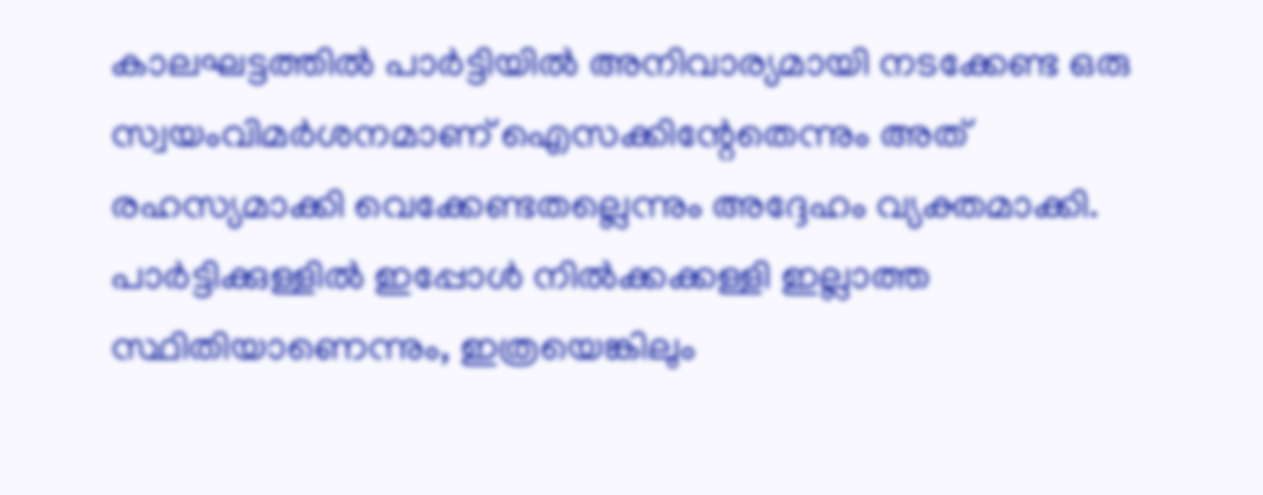കാലഘട്ടത്തിൽ പാർട്ടിയിൽ അനിവാര്യമായി നടക്കേണ്ട ഒരു സ്വയംവിമർശനമാണ് ഐസക്കിന്റേതെന്നും അത് രഹസ്യമാക്കി വെക്കേണ്ടതല്ലെന്നും അദ്ദേഹം വ്യക്തമാക്കി. പാർട്ടിക്കുള്ളിൽ ഇപ്പോൾ നിൽക്കക്കള്ളി ഇല്ലാത്ത സ്ഥിതിയാണെന്നും, ഇത്രയെങ്കിലും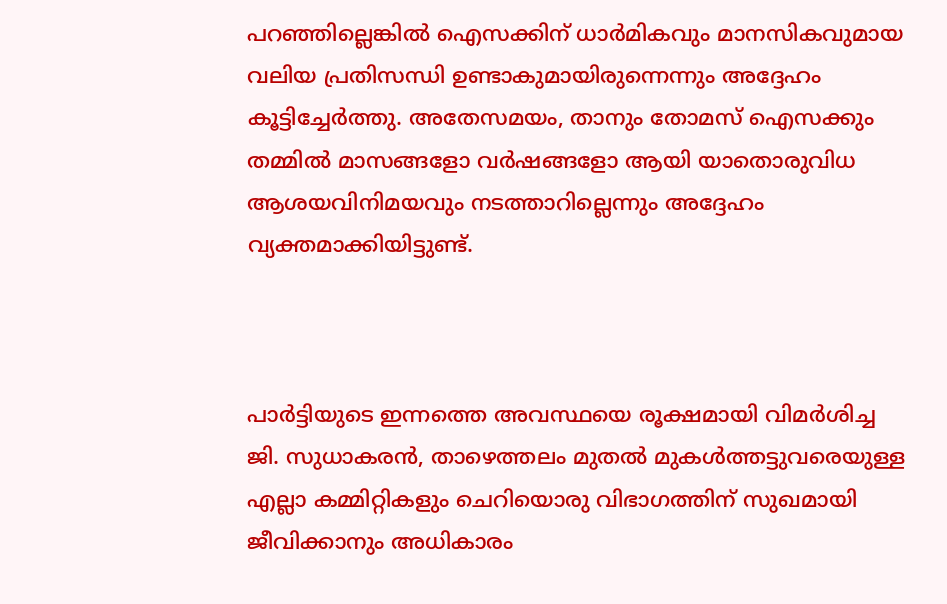പറഞ്ഞില്ലെങ്കിൽ ഐസക്കിന് ധാർമികവും മാനസികവുമായ വലിയ പ്രതിസന്ധി ഉണ്ടാകുമായിരുന്നെന്നും അദ്ദേഹം കൂട്ടിച്ചേർത്തു. അതേസമയം, താനും തോമസ് ഐസക്കും തമ്മിൽ മാസങ്ങളോ വർഷങ്ങളോ ആയി യാതൊരുവിധ ആശയവിനിമയവും നടത്താറില്ലെന്നും അദ്ദേഹം വ്യക്തമാക്കിയിട്ടുണ്ട്.



പാർട്ടിയുടെ ഇന്നത്തെ അവസ്ഥയെ രൂക്ഷമായി വിമർശിച്ച ജി. സുധാകരൻ, താഴെത്തലം മുതൽ മുകൾത്തട്ടുവരെയുള്ള എല്ലാ കമ്മിറ്റികളും ചെറിയൊരു വിഭാഗത്തിന് സുഖമായി ജീവിക്കാനും അധികാരം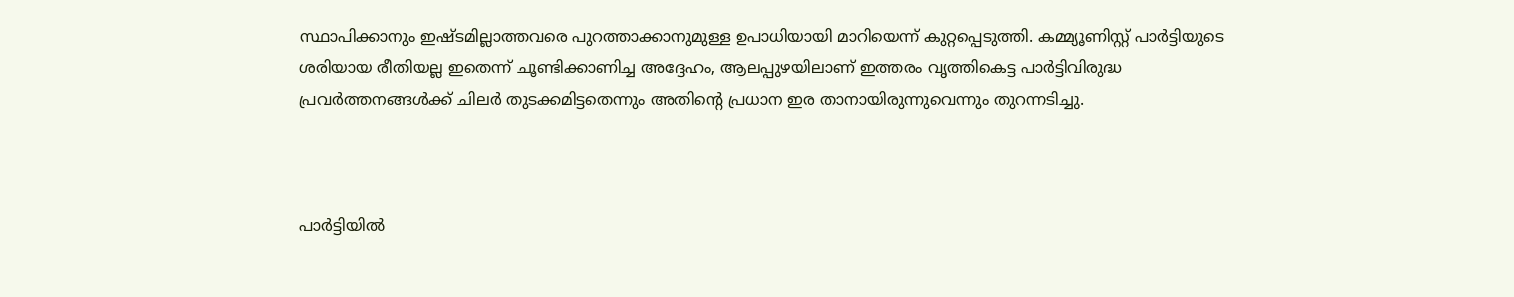സ്ഥാപിക്കാനും ഇഷ്ടമില്ലാത്തവരെ പുറത്താക്കാനുമുള്ള ഉപാധിയായി മാറിയെന്ന് കുറ്റപ്പെടുത്തി. കമ്മ്യൂണിസ്റ്റ് പാർട്ടിയുടെ ശരിയായ രീതിയല്ല ഇതെന്ന് ചൂണ്ടിക്കാണിച്ച അദ്ദേഹം, ആലപ്പുഴയിലാണ് ഇത്തരം വൃത്തികെട്ട പാർട്ടിവിരുദ്ധ പ്രവർത്തനങ്ങൾക്ക് ചിലർ തുടക്കമിട്ടതെന്നും അതിന്റെ പ്രധാന ഇര താനായിരുന്നുവെന്നും തുറന്നടിച്ചു.



പാർട്ടിയിൽ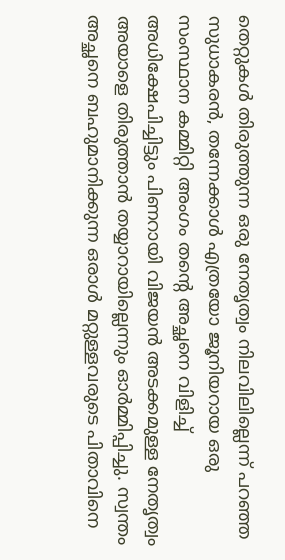തെറ്റുകൾ തിരുത്തുന്ന ഒരു നേതൃത്വം നിലവിലില്ലെന്ന് പറഞ്ഞ സുധാകരൻ, തന്നേക്കാൾ എത്രയോ ജൂനിയറായ ഒരു സംസ്ഥാന കമ്മിറ്റി അംഗം തന്റെ അച്ഛനെ വിളിച്ച് അധിക്ഷേപിച്ചിട്ടും പിണറായി വിജയൻ അടക്കമുള്ള നേതൃത്വം അയാളെ തിരുത്താൻ തയ്യാറായില്ലെന്നും ഓർമ്മിപ്പിച്ചു. സ്വന്തം അച്ഛനെ ബഹുമാനിക്കുന്ന ഒരാൾ മറ്റുള്ളവരുടെ പിതാവിനെ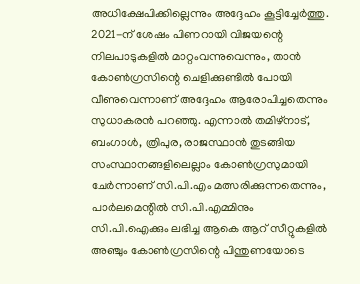അധിക്ഷേപിക്കില്ലെന്നും അദ്ദേഹം കൂട്ടിച്ചേർത്തു. 2021-ന് ശേഷം പിണറായി വിജയന്റെ നിലപാടുകളിൽ മാറ്റംവന്നുവെന്നും, താൻ കോൺഗ്രസിന്റെ ചെളിക്കുണ്ടിൽ പോയി വീണുവെന്നാണ് അദ്ദേഹം ആരോപിച്ചതെന്നും സുധാകരൻ പറഞ്ഞു. എന്നാൽ തമിഴ്‌നാട്, ബംഗാൾ, ത്രിപുര, രാജസ്ഥാൻ തുടങ്ങിയ സംസ്ഥാനങ്ങളിലെല്ലാം കോൺഗ്രസുമായി ചേർന്നാണ് സി.പി.എം മത്സരിക്കുന്നതെന്നും, പാർലമെന്റിൽ സി.പി.എമ്മിനും സി.പി.ഐക്കും ലഭിച്ച ആകെ ആറ് സീറ്റുകളിൽ അഞ്ചും കോൺഗ്രസിന്റെ പിന്തുണയോടെ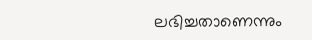ലഭിച്ചതാണെന്നും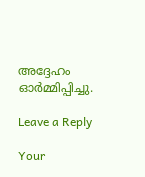അദ്ദേഹം ഓർമ്മിപ്പിച്ചു.

Leave a Reply

Your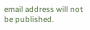email address will not be published.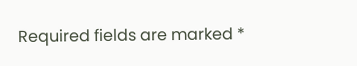Required fields are marked *